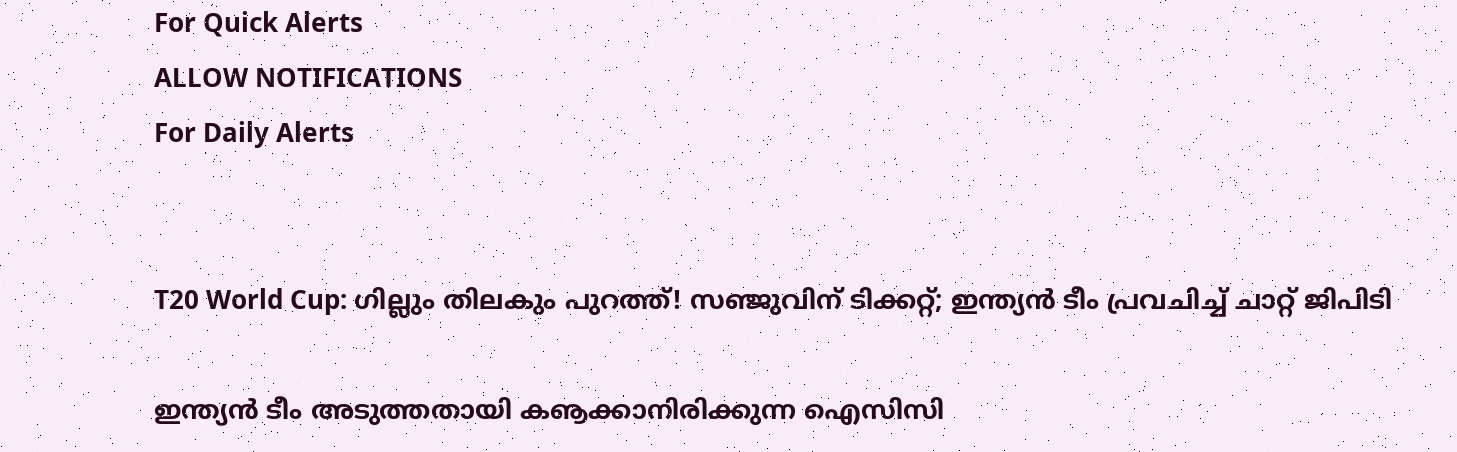For Quick Alerts
ALLOW NOTIFICATIONS
For Daily Alerts


T20 World Cup: ഗില്ലും തിലകും പുറത്ത്! സഞ്ജുവിന് ടിക്കറ്റ്; ഇന്ത്യന്‍ ടീം പ്രവചിച്ച് ചാറ്റ് ജിപിടി

ഇന്ത്യന്‍ ടീം അടുത്തതായി കൡക്കാനിരിക്കുന്ന ഐസിസി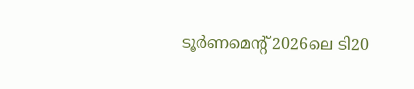ടൂര്‍ണമെന്റ് 2026ലെ ടി20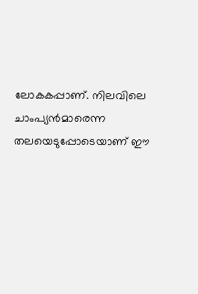ലോകകപ്പാണ്. നിലവിലെ ചാംപ്യന്‍മാരെന്ന തലയെടുപ്പോടെയാണ് ഈ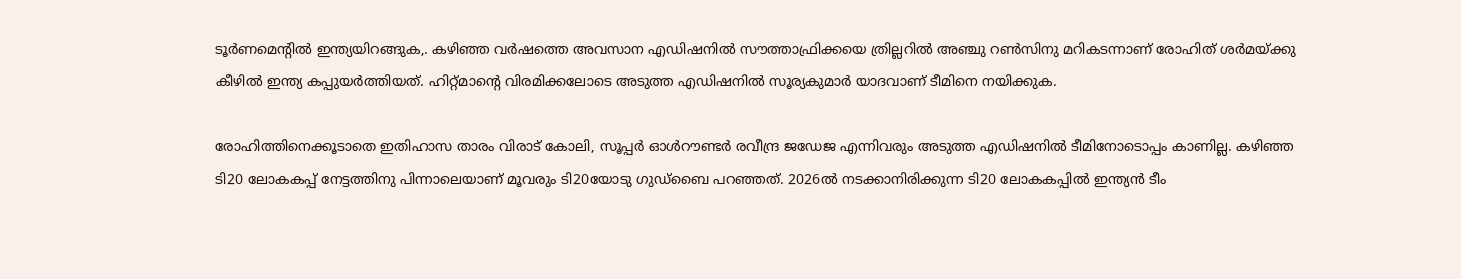ടൂര്‍ണമെന്റില്‍ ഇന്ത്യയിറങ്ങുക,. കഴിഞ്ഞ വര്‍ഷത്തെ അവസാന എഡിഷനില്‍ സൗത്താഫ്രിക്കയെ ത്രില്ലറില്‍ അഞ്ചു റണ്‍സിനു മറികടന്നാണ് രോഹിത് ശര്‍മയ്ക്കു കീഴില്‍ ഇന്ത്യ കപ്പുയര്‍ത്തിയത്. ഹിറ്റ്മാന്റെ വിരമിക്കലോടെ അടുത്ത എഡിഷനില്‍ സൂര്യകുമാര്‍ യാദവാണ് ടീമിനെ നയിക്കുക.

രോഹിത്തിനെക്കൂടാതെ ഇതിഹാസ താരം വിരാട് കോലി, സൂപ്പര്‍ ഓള്‍റൗണ്ടര്‍ രവീന്ദ്ര ജഡേജ എന്നിവരും അടുത്ത എഡിഷനില്‍ ടീമിനോടൊപ്പം കാണില്ല. കഴിഞ്ഞ ടി20 ലോകകപ്പ് നേട്ടത്തിനു പിന്നാലെയാണ് മൂവരും ടി20യോടു ഗുഡ്‌ബൈ പറഞ്ഞത്. 2026ല്‍ നടക്കാനിരിക്കുന്ന ടി20 ലോകകപ്പില്‍ ഇന്ത്യന്‍ ടീം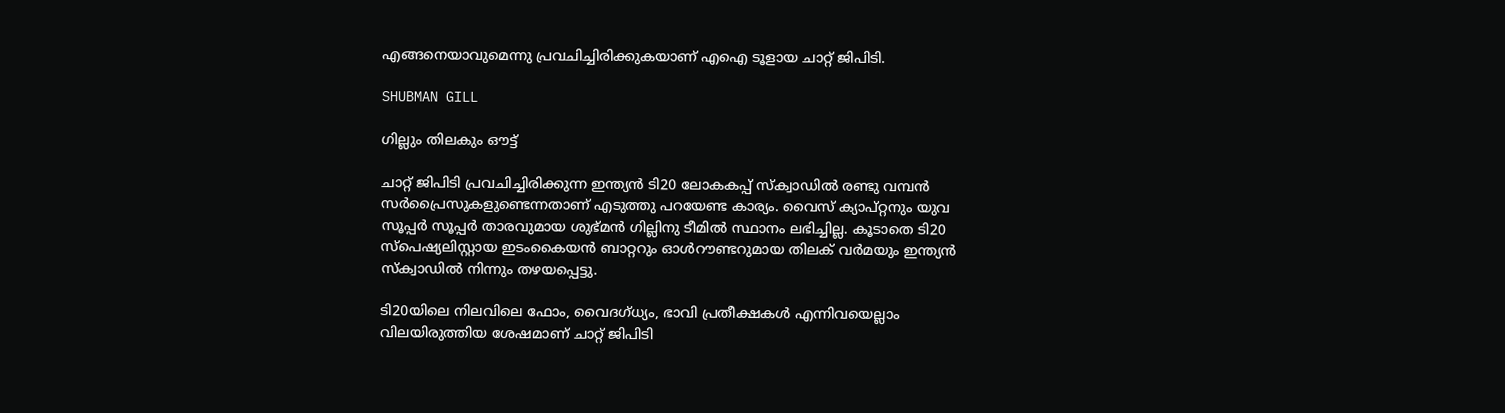എങ്ങനെയാവുമെന്നു പ്രവചിച്ചിരിക്കുകയാണ് എഐ ടൂളായ ചാറ്റ് ജിപിടി.

SHUBMAN GILL

ഗില്ലും തിലകും ഔട്ട്

ചാറ്റ് ജിപിടി പ്രവചിച്ചിരിക്കുന്ന ഇന്ത്യന്‍ ടി20 ലോകകപ്പ് സ്‌ക്വാഡില്‍ രണ്ടു വമ്പന്‍ സര്‍പ്രൈസുകളുണ്ടെന്നതാണ് എടുത്തു പറയേണ്ട കാര്യം. വൈസ് ക്യാപ്റ്റനും യുവ സൂപ്പര്‍ സൂപ്പര്‍ താരവുമായ ശുഭ്മന്‍ ഗില്ലിനു ടീമില്‍ സ്ഥാനം ലഭിച്ചില്ല. കൂടാതെ ടി20 സ്‌പെഷ്യലിസ്റ്റായ ഇടംകൈയന്‍ ബാറ്ററും ഓള്‍റൗണ്ടറുമായ തിലക് വര്‍മയും ഇന്ത്യന്‍ സ്‌ക്വാഡില്‍ നിന്നും തഴയപ്പെട്ടു.

ടി20യിലെ നിലവിലെ ഫോം, വൈദഗ്ധ്യം, ഭാവി പ്രതീക്ഷകള്‍ എന്നിവയെല്ലാം വിലയിരുത്തിയ ശേഷമാണ് ചാറ്റ് ജിപിടി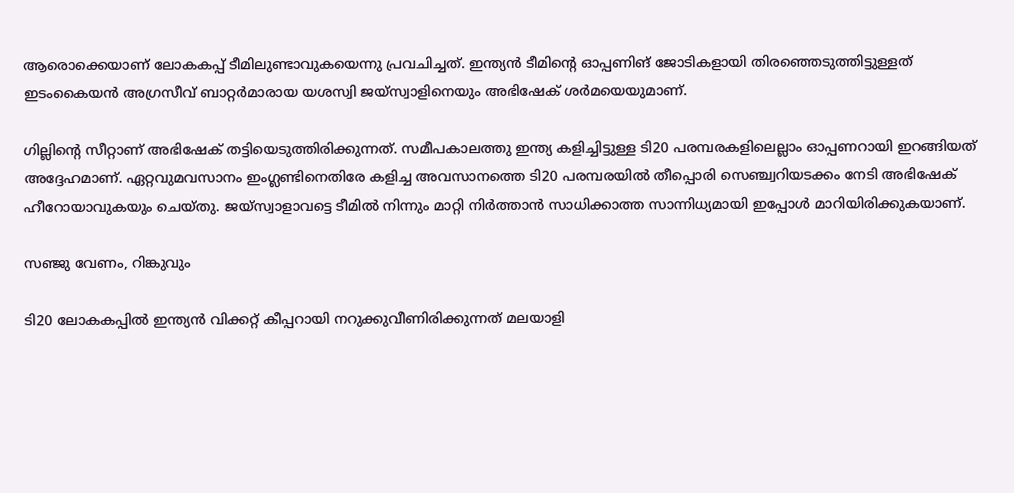ആരൊക്കെയാണ് ലോകകപ്പ് ടീമിലുണ്ടാവുകയെന്നു പ്രവചിച്ചത്. ഇന്ത്യന്‍ ടീമിന്റെ ഓപ്പണിങ് ജോടികളായി തിരഞ്ഞെടുത്തിട്ടുള്ളത് ഇടംകൈയന്‍ അഗ്രസീവ് ബാറ്റര്‍മാരായ യശസ്വി ജയ്‌സ്വാളിനെയും അഭിഷേക് ശര്‍മയെയുമാണ്.

ഗില്ലിന്റെ സീറ്റാണ് അഭിഷേക് തട്ടിയെടുത്തിരിക്കുന്നത്. സമീപകാലത്തു ഇന്ത്യ കളിച്ചിട്ടുള്ള ടി20 പരമ്പരകളിലെല്ലാം ഓപ്പണറായി ഇറങ്ങിയത് അദ്ദേഹമാണ്. ഏറ്റവുമവസാനം ഇംഗ്ലണ്ടിനെതിരേ കളിച്ച അവസാനത്തെ ടി20 പരമ്പരയില്‍ തീപ്പൊരി സെഞ്ച്വറിയടക്കം നേടി അഭിഷേക് ഹീറോയാവുകയും ചെയ്തു. ജയ്‌സ്വാളാവട്ടെ ടീമില്‍ നിന്നും മാറ്റി നിര്‍ത്താന്‍ സാധിക്കാത്ത സാന്നിധ്യമായി ഇപ്പോള്‍ മാറിയിരിക്കുകയാണ്.

സഞ്ജു വേണം, റിങ്കുവും

ടി20 ലോകകപ്പില്‍ ഇന്ത്യന്‍ വിക്കറ്റ് കീപ്പറായി നറുക്കുവീണിരിക്കുന്നത് മലയാളി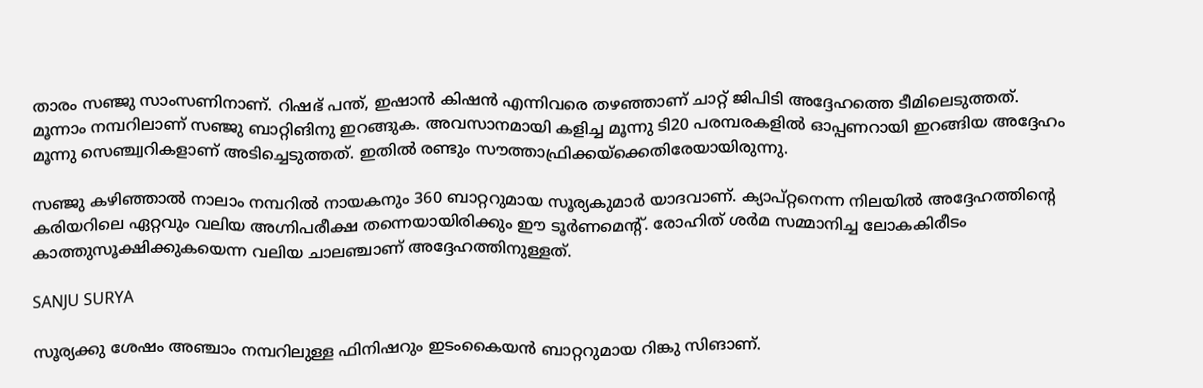താരം സഞ്ജു സാംസണിനാണ്. റിഷഭ് പന്ത്, ഇഷാന്‍ കിഷന്‍ എന്നിവരെ തഴഞ്ഞാണ് ചാറ്റ് ജിപിടി അദ്ദേഹത്തെ ടീമിലെടുത്തത്. മൂന്നാം നമ്പറിലാണ് സഞ്ജു ബാറ്റിങിനു ഇറങ്ങുക. അവസാനമായി കളിച്ച മൂന്നു ടി20 പരമ്പരകളില്‍ ഓപ്പണറായി ഇറങ്ങിയ അദ്ദേഹം മൂന്നു സെഞ്ച്വറികളാണ് അടിച്ചെടുത്തത്. ഇതില്‍ രണ്ടും സൗത്താഫ്രിക്കയ്‌ക്കെതിരേയായിരുന്നു.

സഞ്ജു കഴിഞ്ഞാല്‍ നാലാം നമ്പറില്‍ നായകനും 360 ബാറ്ററുമായ സൂര്യകുമാര്‍ യാദവാണ്. ക്യാപ്റ്റനെന്ന നിലയില്‍ അദ്ദേഹത്തിന്റെ കരിയറിലെ ഏറ്റവും വലിയ അഗ്നിപരീക്ഷ തന്നെയായിരിക്കും ഈ ടൂര്‍ണമെന്റ്. രോഹിത് ശര്‍മ സമ്മാനിച്ച ലോകകിരീടം കാത്തുസൂക്ഷിക്കുകയെന്ന വലിയ ചാലഞ്ചാണ് അദ്ദേഹത്തിനുള്ളത്.

SANJU SURYA

സൂര്യക്കു ശേഷം അഞ്ചാം നമ്പറിലുള്ള ഫിനിഷറും ഇടംകൈയന്‍ ബാറ്ററുമായ റിങ്കു സിങാണ്.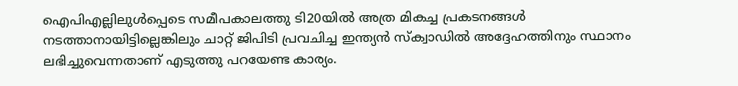ഐപിഎല്ലിലുള്‍പ്പെടെ സമീപകാലത്തു ടി20യില്‍ അത്ര മികച്ച പ്രകടനങ്ങള്‍ നടത്താനായിട്ടില്ലെങ്കിലും ചാറ്റ് ജിപിടി പ്രവചിച്ച ഇന്ത്യന്‍ സ്‌ക്വാഡില്‍ അദ്ദേഹത്തിനും സ്ഥാനം ലഭിച്ചുവെന്നതാണ് എടുത്തു പറയേണ്ട കാര്യം.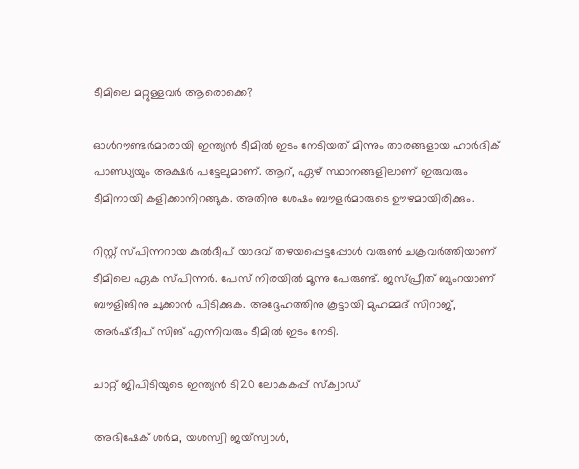ടീമിലെ മറ്റുള്ളവര്‍ ആരൊക്കെ?

ഓള്‍റൗണ്ടര്‍മാരായി ഇന്ത്യന്‍ ടീമില്‍ ഇടം നേടിയത് മിന്നും താരങ്ങളായ ഹാര്‍ദിക് പാണ്ഡ്യയും അക്ഷര്‍ പട്ടേലുമാണ്. ആറ്, ഏഴ് സ്ഥാനങ്ങളിലാണ് ഇരുവരും ടീമിനായി കളിക്കാനിറങ്ങുക. അതിനു ശേഷം ബൗളര്‍മാരുടെ ഊഴമായിരിക്കും.

റിസ്റ്റ് സ്പിന്നറായ കുല്‍ദീപ് യാദവ് തഴയപ്പെട്ടപ്പോള്‍ വരുണ്‍ ചക്രവര്‍ത്തിയാണ് ടീമിലെ ഏക സ്പിന്നര്‍. പേസ് നിരയില്‍ മൂന്നു പേരുണ്ട്. ജസ്പ്രീത് ബുംറയാണ് ബൗളിങിനു ചുക്കാന്‍ പിടിക്കുക. അദ്ദേഹത്തിനു കൂട്ടായി മുഹമ്മദ് സിറാജ്, അര്‍ഷ്ദീപ് സിങ് എന്നിവരും ടീമില്‍ ഇടം നേടി.

ചാറ്റ് ജിപിടിയുടെ ഇന്ത്യന്‍ ടി20 ലോകകപ്പ് സ്‌ക്വാഡ്

അഭിഷേക് ശര്‍മ, യശസ്വി ജയ്‌സ്വാള്‍,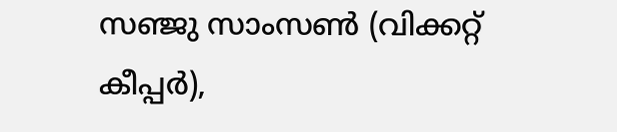സഞ്ജു സാംസണ്‍ (വിക്കറ്റ് കീപ്പര്‍),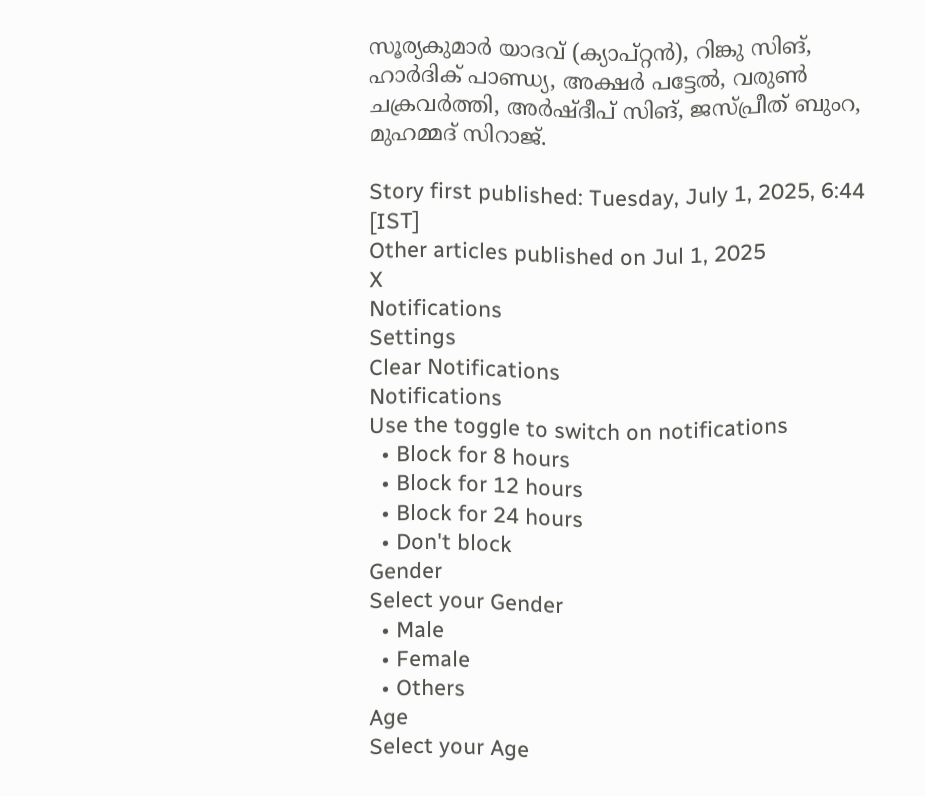സൂര്യകുമാര്‍ യാദവ് (ക്യാപ്റ്റന്‍), റിങ്കു സിങ്, ഹാര്‍ദിക് പാണ്ഡ്യ, അക്ഷര്‍ പട്ടേല്‍, വരുണ്‍ ചക്രവര്‍ത്തി, അര്‍ഷ്ദീപ് സിങ്, ജസ്പ്രീത് ബുംറ, മുഹമ്മദ് സിറാജ്.

Story first published: Tuesday, July 1, 2025, 6:44 [IST]
Other articles published on Jul 1, 2025
X
Notifications
Settings
Clear Notifications
Notifications
Use the toggle to switch on notifications
  • Block for 8 hours
  • Block for 12 hours
  • Block for 24 hours
  • Don't block
Gender
Select your Gender
  • Male
  • Female
  • Others
Age
Select your Age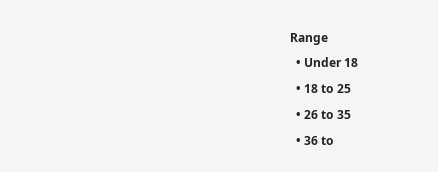Range
  • Under 18
  • 18 to 25
  • 26 to 35
  • 36 to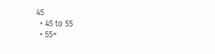45
  • 45 to 55
  • 55+